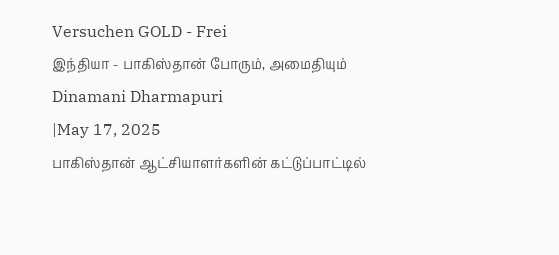Versuchen GOLD - Frei
இந்தியா - பாகிஸ்தான் போரும், அமைதியும்
Dinamani Dharmapuri
|May 17, 2025
பாகிஸ்தான் ஆட்சியாளர்களின் கட்டுப்பாட்டில்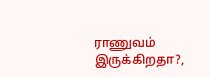ராணுவம் இருக்கிறதா?,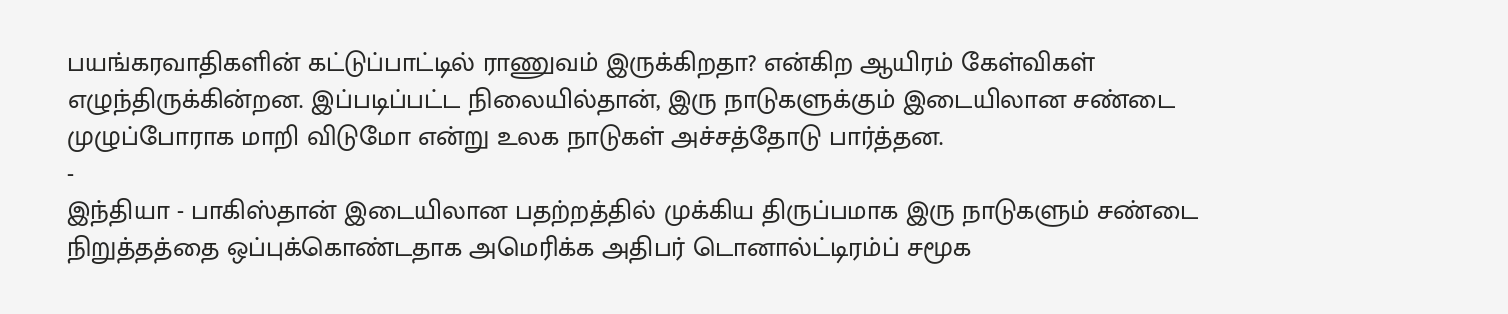பயங்கரவாதிகளின் கட்டுப்பாட்டில் ராணுவம் இருக்கிறதா? என்கிற ஆயிரம் கேள்விகள் எழுந்திருக்கின்றன. இப்படிப்பட்ட நிலையில்தான், இரு நாடுகளுக்கும் இடையிலான சண்டை முழுப்போராக மாறி விடுமோ என்று உலக நாடுகள் அச்சத்தோடு பார்த்தன.
-
இந்தியா - பாகிஸ்தான் இடையிலான பதற்றத்தில் முக்கிய திருப்பமாக இரு நாடுகளும் சண்டை நிறுத்தத்தை ஒப்புக்கொண்டதாக அமெரிக்க அதிபர் டொனால்ட்டிரம்ப் சமூக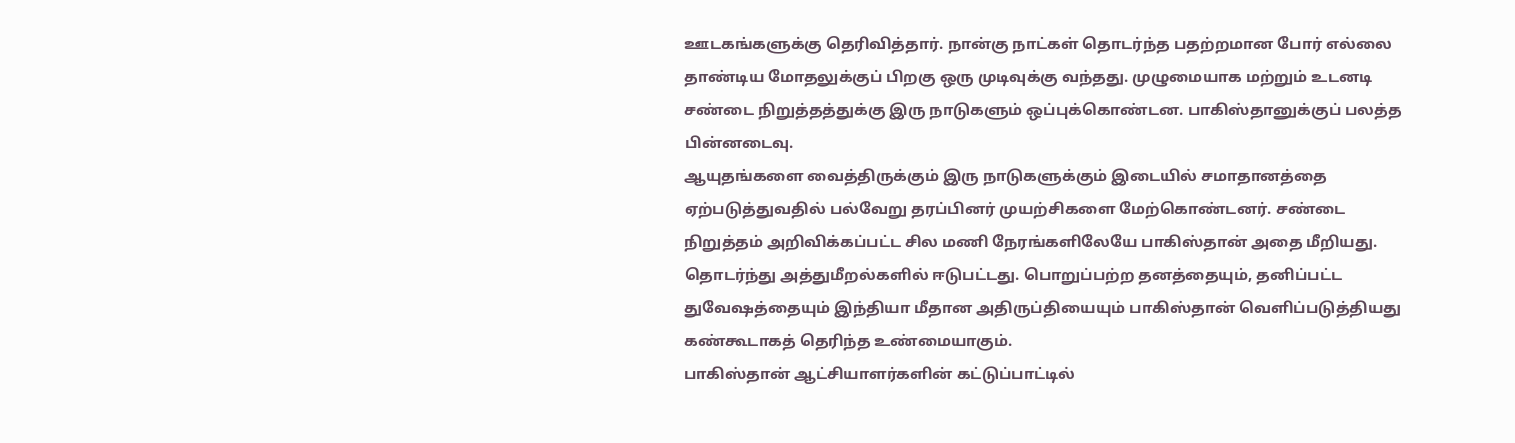ஊடகங்களுக்கு தெரிவித்தார். நான்கு நாட்கள் தொடர்ந்த பதற்றமான போர் எல்லை தாண்டிய மோதலுக்குப் பிறகு ஒரு முடிவுக்கு வந்தது. முழுமையாக மற்றும் உடனடி சண்டை நிறுத்தத்துக்கு இரு நாடுகளும் ஒப்புக்கொண்டன. பாகிஸ்தானுக்குப் பலத்த பின்னடைவு.
ஆயுதங்களை வைத்திருக்கும் இரு நாடுகளுக்கும் இடையில் சமாதானத்தை ஏற்படுத்துவதில் பல்வேறு தரப்பினர் முயற்சிகளை மேற்கொண்டனர். சண்டை நிறுத்தம் அறிவிக்கப்பட்ட சில மணி நேரங்களிலேயே பாகிஸ்தான் அதை மீறியது. தொடர்ந்து அத்துமீறல்களில் ஈடுபட்டது. பொறுப்பற்ற தனத்தையும், தனிப்பட்ட துவேஷத்தையும் இந்தியா மீதான அதிருப்தியையும் பாகிஸ்தான் வெளிப்படுத்தியது கண்கூடாகத் தெரிந்த உண்மையாகும்.
பாகிஸ்தான் ஆட்சியாளர்களின் கட்டுப்பாட்டில்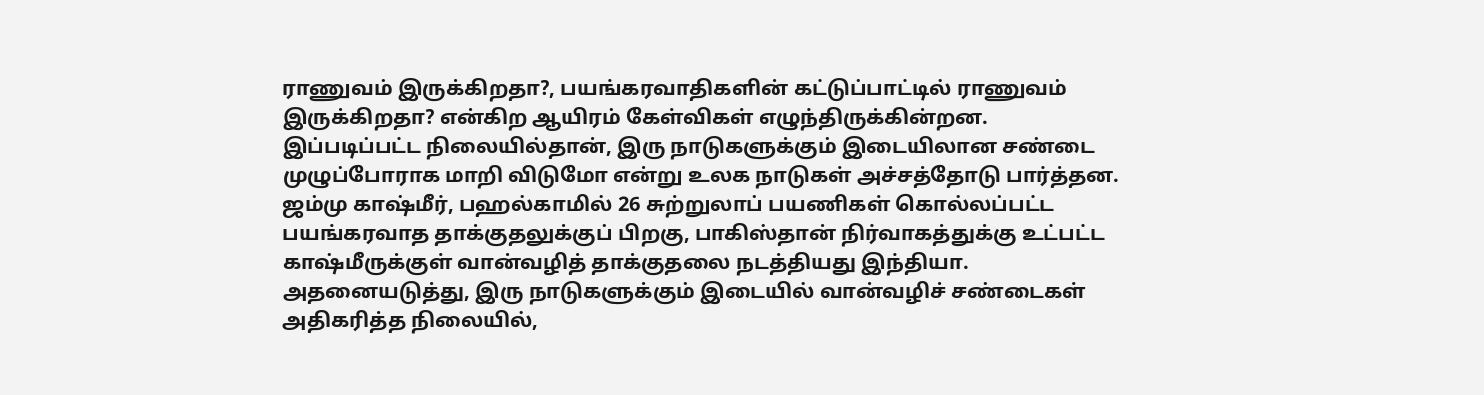ராணுவம் இருக்கிறதா?, பயங்கரவாதிகளின் கட்டுப்பாட்டில் ராணுவம் இருக்கிறதா? என்கிற ஆயிரம் கேள்விகள் எழுந்திருக்கின்றன. இப்படிப்பட்ட நிலையில்தான், இரு நாடுகளுக்கும் இடையிலான சண்டை முழுப்போராக மாறி விடுமோ என்று உலக நாடுகள் அச்சத்தோடு பார்த்தன.
ஜம்மு காஷ்மீர், பஹல்காமில் 26 சுற்றுலாப் பயணிகள் கொல்லப்பட்ட பயங்கரவாத தாக்குதலுக்குப் பிறகு, பாகிஸ்தான் நிர்வாகத்துக்கு உட்பட்ட காஷ்மீருக்குள் வான்வழித் தாக்குதலை நடத்தியது இந்தியா. அதனையடுத்து, இரு நாடுகளுக்கும் இடையில் வான்வழிச் சண்டைகள் அதிகரித்த நிலையில்,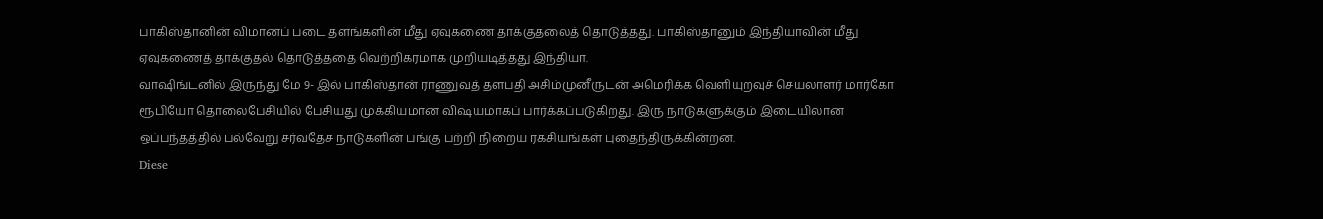பாகிஸ்தானின் விமானப் படை தளங்களின் மீது ஏவுகணை தாக்குதலைத் தொடுத்தது. பாகிஸ்தானும் இந்தியாவின் மீது ஏவுகணைத் தாக்குதல் தொடுத்ததை வெற்றிகரமாக முறியடித்தது இந்தியா.
வாஷிங்டனில் இருந்து மே 9- இல் பாகிஸ்தான் ராணுவத் தளபதி அசிம்முனீருடன் அமெரிக்க வெளியுறவுச் செயலாளர் மார்கோ ரூபியோ தொலைபேசியில் பேசியது முக்கியமான விஷயமாகப் பார்க்கப்படுகிறது. இரு நாடுகளுக்கும் இடையிலான ஒப்பந்தத்தில் பல்வேறு சர்வதேச நாடுகளின் பங்கு பற்றி நிறைய ரகசியங்கள் புதைந்திருக்கின்றன.
Diese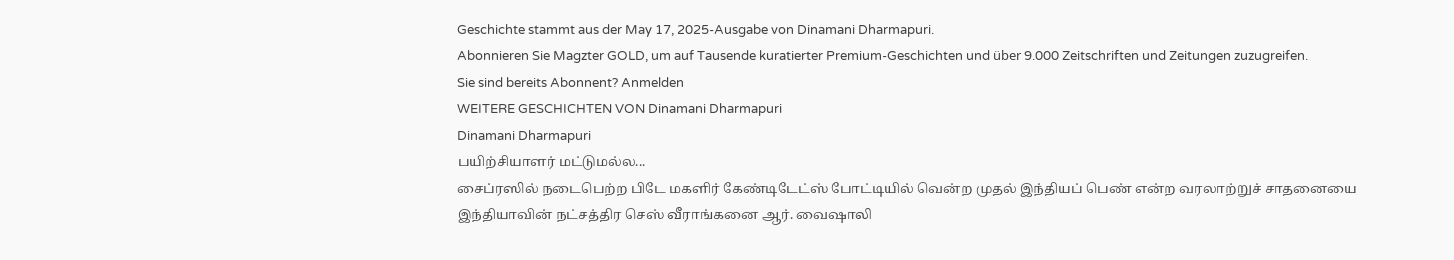Geschichte stammt aus der May 17, 2025-Ausgabe von Dinamani Dharmapuri.
Abonnieren Sie Magzter GOLD, um auf Tausende kuratierter Premium-Geschichten und über 9.000 Zeitschriften und Zeitungen zuzugreifen.
Sie sind bereits Abonnent? Anmelden
WEITERE GESCHICHTEN VON Dinamani Dharmapuri
Dinamani Dharmapuri
பயிற்சியாளர் மட்டுமல்ல...
சைப்ரஸில் நடைபெற்ற பிடே மகளிர் கேண்டிடேட்ஸ் போட்டியில் வென்ற முதல் இந்தியப் பெண் என்ற வரலாற்றுச் சாதனையை இந்தியாவின் நட்சத்திர செஸ் வீராங்கனை ஆர். வைஷாலி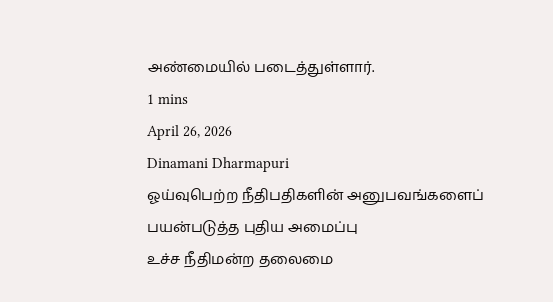அண்மையில் படைத்துள்ளார்.
1 mins
April 26, 2026
Dinamani Dharmapuri
ஓய்வுபெற்ற நீதிபதிகளின் அனுபவங்களைப் பயன்படுத்த புதிய அமைப்பு
உச்ச நீதிமன்ற தலைமை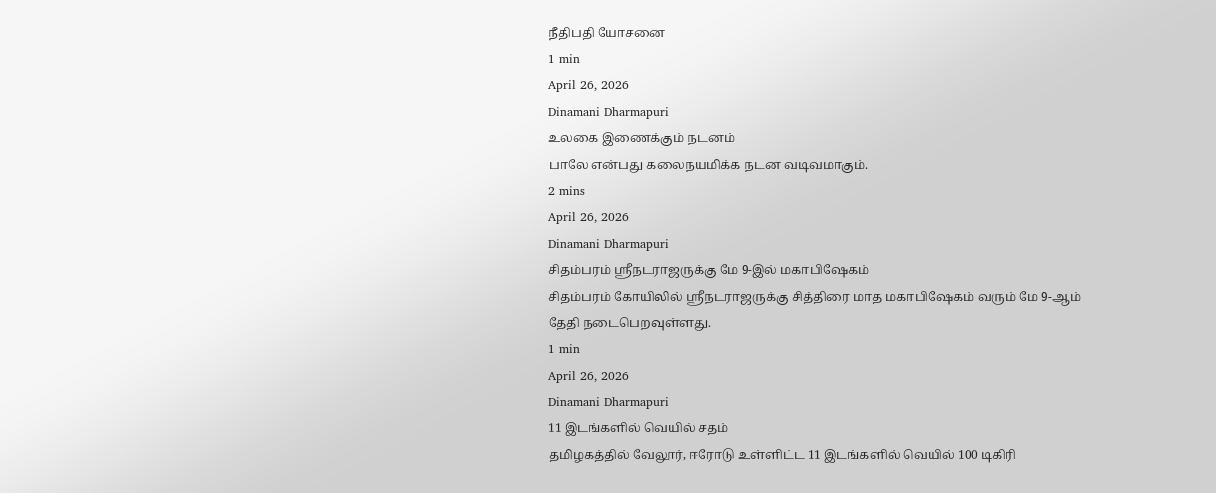நீதிபதி யோசனை
1 min
April 26, 2026
Dinamani Dharmapuri
உலகை இணைக்கும் நடனம்
பாலே என்பது கலைநயமிக்க நடன வடிவமாகும்.
2 mins
April 26, 2026
Dinamani Dharmapuri
சிதம்பரம் ஸ்ரீநடராஜருக்கு மே 9-இல் மகாபிஷேகம்
சிதம்பரம் கோயிலில் ஸ்ரீநடராஜருக்கு சித்திரை மாத மகாபிஷேகம் வரும் மே 9-ஆம் தேதி நடைபெறவுள்ளது.
1 min
April 26, 2026
Dinamani Dharmapuri
11 இடங்களில் வெயில் சதம்
தமிழகத்தில் வேலூர், ஈரோடு உள்ளிட்ட 11 இடங்களில் வெயில் 100 டிகிரி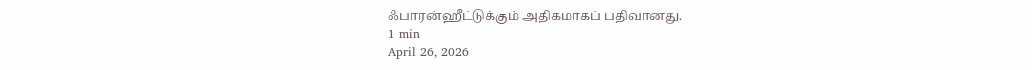ஃபாரன்ஹீட்டுக்கும் அதிகமாகப் பதிவானது.
1 min
April 26, 2026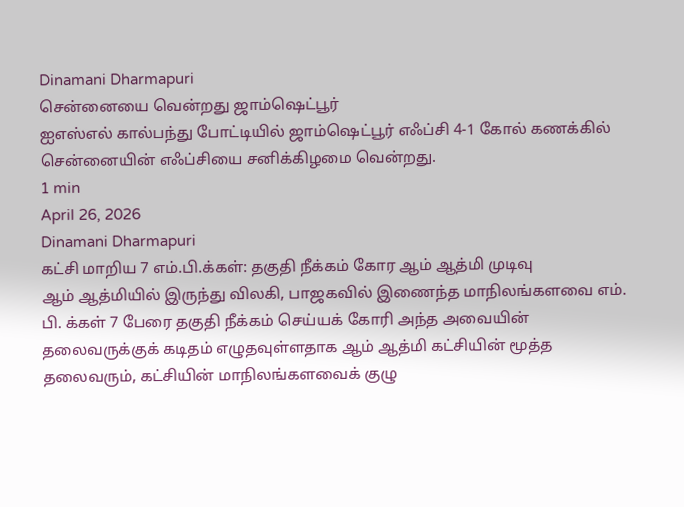Dinamani Dharmapuri
சென்னையை வென்றது ஜாம்ஷெட்பூர்
ஐஎஸ்எல் கால்பந்து போட்டியில் ஜாம்ஷெட்பூர் எஃப்சி 4-1 கோல் கணக்கில் சென்னையின் எஃப்சியை சனிக்கிழமை வென்றது.
1 min
April 26, 2026
Dinamani Dharmapuri
கட்சி மாறிய 7 எம்.பி.க்கள்: தகுதி நீக்கம் கோர ஆம் ஆத்மி முடிவு
ஆம் ஆத்மியில் இருந்து விலகி, பாஜகவில் இணைந்த மாநிலங்களவை எம். பி. க்கள் 7 பேரை தகுதி நீக்கம் செய்யக் கோரி அந்த அவையின் தலைவருக்குக் கடிதம் எழுதவுள்ளதாக ஆம் ஆத்மி கட்சியின் மூத்த தலைவரும், கட்சியின் மாநிலங்களவைக் குழு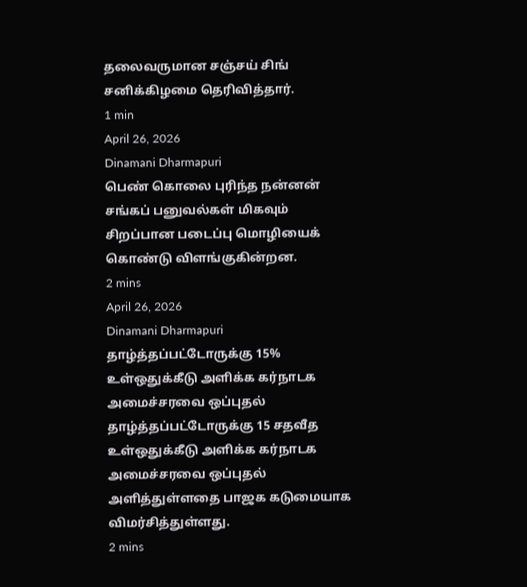தலைவருமான சஞ்சய் சிங் சனிக்கிழமை தெரிவித்தார்.
1 min
April 26, 2026
Dinamani Dharmapuri
பெண் கொலை புரிந்த நன்னன்
சங்கப் பனுவல்கள் மிகவும் சிறப்பான படைப்பு மொழியைக் கொண்டு விளங்குகின்றன.
2 mins
April 26, 2026
Dinamani Dharmapuri
தாழ்த்தப்பட்டோருக்கு 15% உள்ஒதுக்கீடு அளிக்க கர்நாடக அமைச்சரவை ஒப்புதல்
தாழ்த்தப்பட்டோருக்கு 15 சதவீத உள்ஒதுக்கீடு அளிக்க கர்நாடக அமைச்சரவை ஒப்புதல் அளித்துள்ளதை பாஜக கடுமையாக விமர்சித்துள்ளது.
2 mins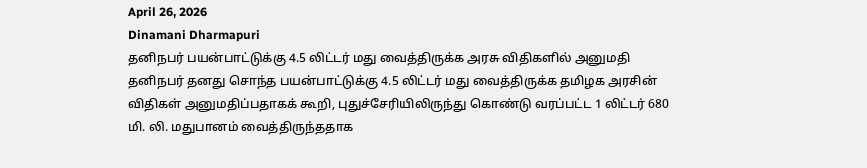April 26, 2026
Dinamani Dharmapuri
தனிநபர் பயன்பாட்டுக்கு 4.5 லிட்டர் மது வைத்திருக்க அரசு விதிகளில் அனுமதி
தனிநபர் தனது சொந்த பயன்பாட்டுக்கு 4.5 லிட்டர் மது வைத்திருக்க தமிழக அரசின் விதிகள் அனுமதிப்பதாகக் கூறி, புதுச்சேரியிலிருந்து கொண்டு வரப்பட்ட 1 லிட்டர் 680 மி. லி. மதுபானம் வைத்திருந்ததாக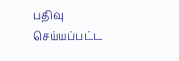பதிவு செய்யப்பட்ட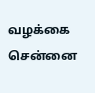வழக்கை சென்னை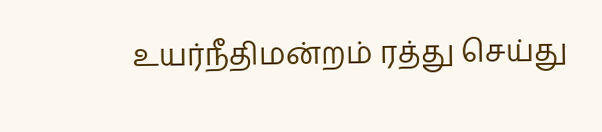உயர்நீதிமன்றம் ரத்து செய்து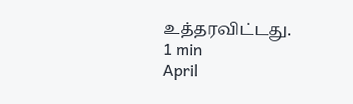உத்தரவிட்டது.
1 min
April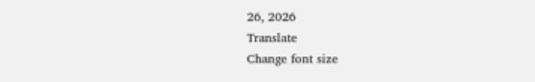26, 2026
Translate
Change font size